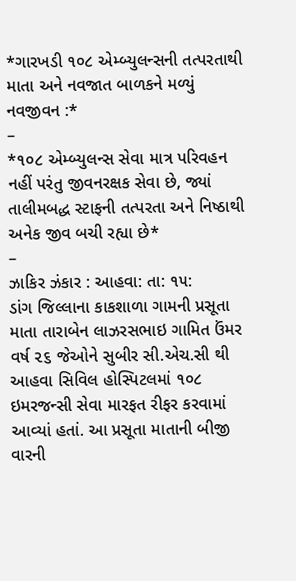*ગારખડી ૧૦૮ એમ્બ્યુલન્સની તત્પરતાથી માતા અને નવજાત બાળકને મળ્યું નવજીવન :*
–
*૧૦૮ એમ્બ્યુલન્સ સેવા માત્ર પરિવહન નહીં પરંતુ જીવનરક્ષક સેવા છે, જ્યાં તાલીમબદ્ધ સ્ટાફની તત્પરતા અને નિષ્ઠાથી અનેક જીવ બચી રહ્યા છે*
–
ઝાકિર ઝંકાર : આહવા: તા: ૧૫:
ડાંગ જિલ્લાના કાકશાળા ગામની પ્રસૂતા માતા તારાબેન લાઝરસભાઇ ગામિત ઉંમર વર્ષ ૨૬ જેઓને સુબીર સી.એચ.સી થી આહવા સિવિલ હોસ્પિટલમાં ૧૦૮ ઇમરજન્સી સેવા મારફત રીફર કરવામાં આવ્યાં હતાં. આ પ્રસૂતા માતાની બીજી વારની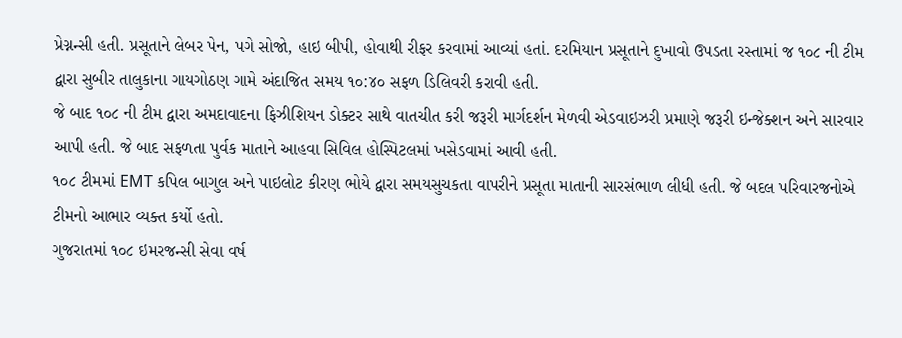પ્રેગ્નન્સી હતી. પ્રસૂતાને લેબર પેન, પગે સોજો, હાઇ બીપી, હોવાથી રીફર કરવામાં આવ્યાં હતાં. દરમિયાન પ્રસૂતાને દુખાવો ઉપડતા રસ્તામાં જ ૧૦૮ ની ટીમ દ્વારા સુબીર તાલુકાના ગાયગોઠણ ગામે અંદાજિત સમય ૧૦:૪૦ સફળ ડિલિવરી કરાવી હતી.
જે બાદ ૧૦૮ ની ટીમ દ્વારા અમદાવાદના ફિઝીશિયન ડોક્ટર સાથે વાતચીત કરી જરૂરી માર્ગદર્શન મેળવી એડવાઇઝરી પ્રમાણે જરૂરી ઇન્જેક્શન અને સારવાર આપી હતી. જે બાદ સફળતા પુર્વક માતાને આહવા સિવિલ હોસ્પિટલમાં ખસેડવામાં આવી હતી.
૧૦૮ ટીમમાં EMT કપિલ બાગુલ અને પાઇલોટ કીરણ ભોયે દ્વારા સમયસુચકતા વાપરીને પ્રસૂતા માતાની સારસંભાળ લીધી હતી. જે બદલ પરિવારજનોએ ટીમનો આભાર વ્યક્ત કર્યો હતો.
ગુજરાતમાં ૧૦૮ ઇમરજન્સી સેવા વર્ષ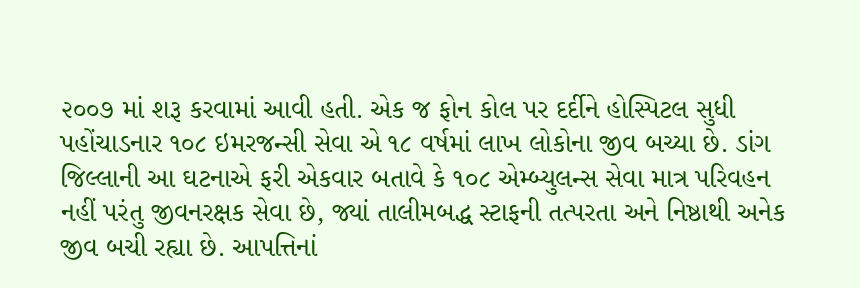૨૦૦૭ માં શરૂ કરવામાં આવી હતી. એક જ ફોન કોલ પર દર્દીને હોસ્પિટલ સુધી પહોંચાડનાર ૧૦૮ ઇમરજન્સી સેવા એ ૧૮ વર્ષમાં લાખ લોકોના જીવ બચ્યા છે. ડાંગ જિલ્લાની આ ઘટનાએ ફરી એકવાર બતાવે કે ૧૦૮ એમ્બ્યુલન્સ સેવા માત્ર પરિવહન નહીં પરંતુ જીવનરક્ષક સેવા છે, જ્યાં તાલીમબદ્ધ સ્ટાફની તત્પરતા અને નિષ્ઠાથી અનેક જીવ બચી રહ્યા છે. આપત્તિનાં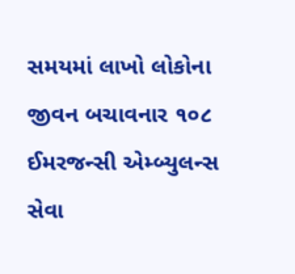સમયમાં લાખો લોકોના જીવન બચાવનાર ૧૦૮ ઈમરજન્સી એમ્બ્યુલન્સ સેવા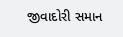જીવાદોરી સમાન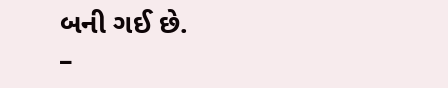બની ગઈ છે.
–